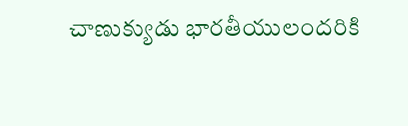చాణుక్యుడు భారతీయులందరికి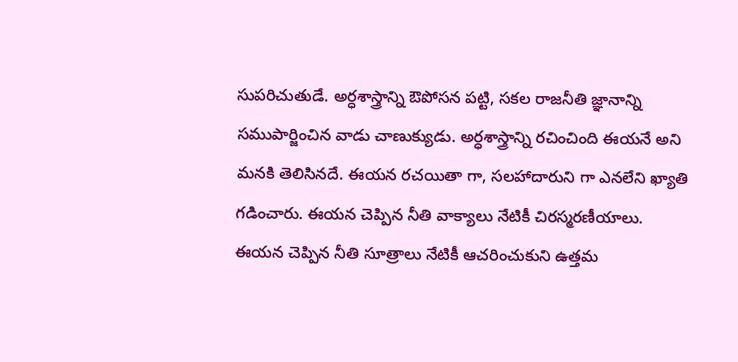సుపరిచుతుడే. అర్ధశాస్త్రాన్ని ఔపోసన పట్టి, సకల రాజనీతి జ్ఞానాన్ని సముపార్జించిన వాడు చాణుక్యుడు. అర్ధశాస్త్రాన్ని రచించింది ఈయనే అని మనకి తెలిసినదే. ఈయన రచయితా గా, సలహాదారుని గా ఎనలేని ఖ్యాతి గడించారు. ఈయన చెప్పిన నీతి వాక్యాలు నేటికీ చిరస్మరణీయాలు. ఈయన చెప్పిన నీతి సూత్రాలు నేటికీ ఆచరించుకుని ఉత్తమ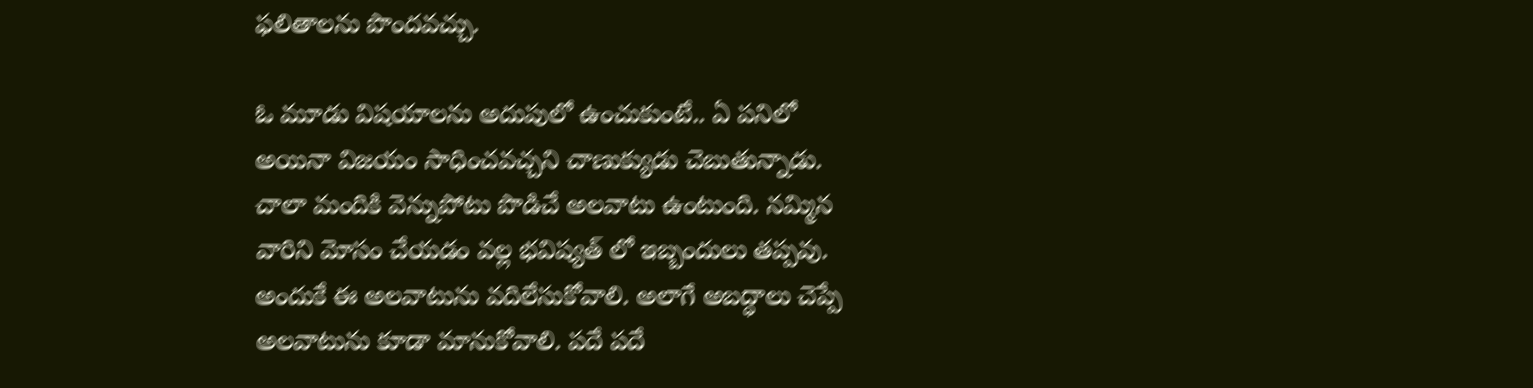ఫలితాలను పొందవచ్చు.

ఓ మూడు విషయాలను అదుపులో ఉంచుకుంటే.. ఏ పనిలో అయినా విజయం సాధించవచ్చని చాణుక్యుడు చెబుతున్నాడు. చాలా మందికి వెన్నుపోటు పొడిచే అలవాటు ఉంటుంది. నమ్మిన వారిని మోసం చేయడం వల్ల భవిష్యత్ లో ఇబ్బందులు తప్పవు. అందుకే ఈ అలవాటును వదిలేసుకోవాలి. అలాగే అబద్ధాలు చెప్పే అలవాటును కూడా మానుకోవాలి. పదే పదే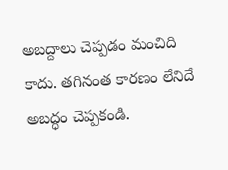అబద్దాలు చెప్పడం మంచిది కాదు. తగినంత కారణం లేనిదే అబద్ధం చెప్పకండి.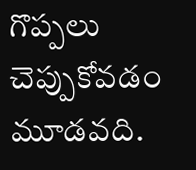గొప్పలు చెప్పుకోవడం మూడవది.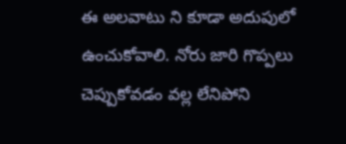ఈ అలవాటు ని కూడా అదుపులో ఉంచుకోవాలి. నోరు జారి గొప్పలు చెప్పుకోవడం వల్ల లేనిపోని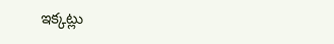ఇక్కట్లు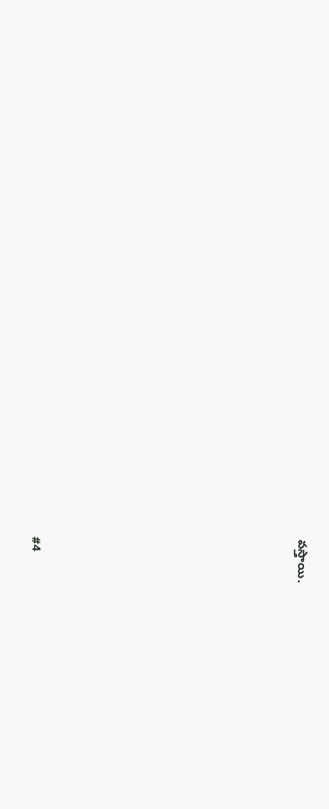వస్తాయి.










#4